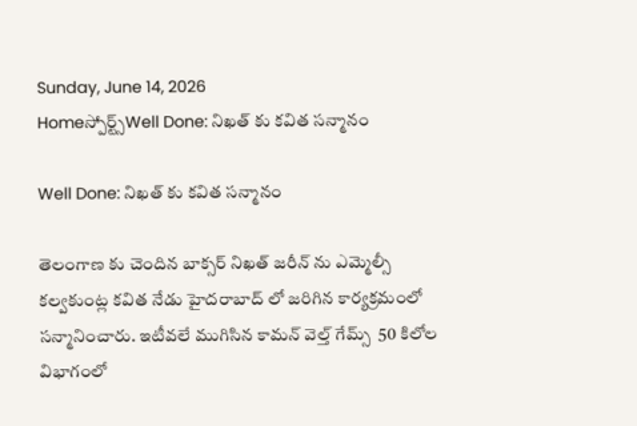Sunday, June 14, 2026
Homeస్పోర్ట్స్Well Done: నిఖత్ కు కవిత సన్మానం

Well Done: నిఖత్ కు కవిత సన్మానం

తెలంగాణ కు చెందిన బాక్సర్ నిఖత్ జరీన్ ను ఎమ్మెల్సీ కల్వకుంట్ల కవిత నేడు హైదరాబాద్ లో జరిగిన కార్యక్రమంలో సన్మానించారు. ఇటీవలే ముగిసిన కామన్ వెల్త్ గేమ్స్  50 కిలోల విభాగంలో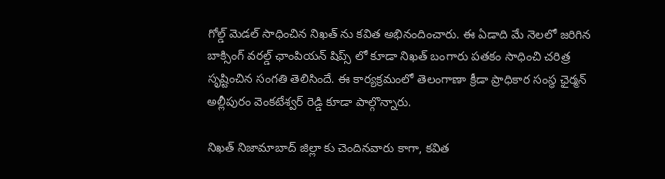గోల్డ్ మెడల్ సాధించిన నిఖత్ ను కవిత అభినందించారు. ఈ ఏడాది మే నెలలో జరిగిన బాక్సింగ్ వరల్డ్ ఛాంపియన్ షిప్స్ లో కూడా నిఖత్ బంగారు పతకం సాధించి చరిత్ర సృష్టించిన సంగతి తెలిసిందే. ఈ కార్యక్రమంలో తెలంగాణా క్రీడా ప్రాధికార సంస్థ ఛైర్మన్ అల్లీపురం వెంకటేశ్వర్ రెడ్డి కూడా పాల్గొన్నారు.

నిఖత్ నిజామాబాద్ జిల్లా కు చెందినవారు కాగా, కవిత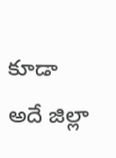కూడా అదే జిల్లా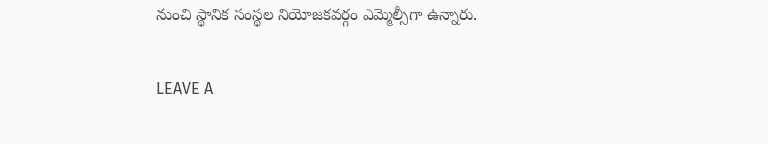నుంచి స్థానిక సంస్థల నియోజకవర్గం ఎమ్మెల్సీగా ఉన్నారు.

LEAVE A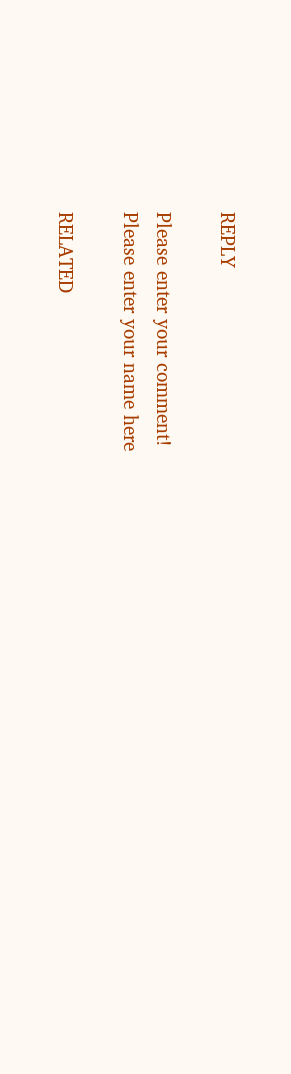REPLY

Please enter your comment!
Please enter your name here

RELATED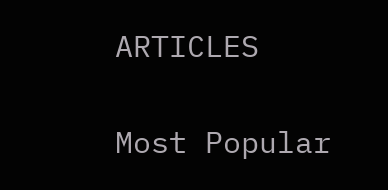ARTICLES

Most Popular